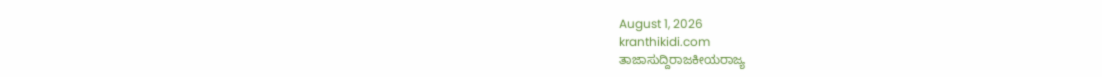August 1, 2026
kranthikidi.com
ತಾಜಾಸುದ್ದಿರಾಜಕೀಯರಾಜ್ಯ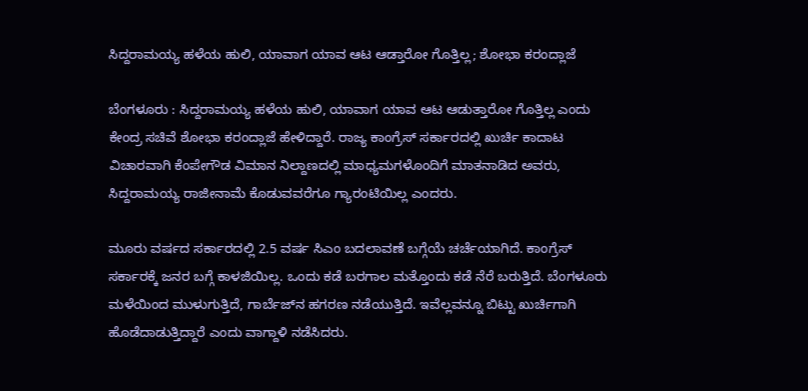ಸಿದ್ದರಾಮಯ್ಯ ಹಳೆಯ ಹುಲಿ, ಯಾವಾಗ ಯಾವ ಆಟ ಆಡ್ತಾರೋ ಗೊತ್ತಿಲ್ಲ; ಶೋಭಾ ಕರಂದ್ಲಾಜೆ

ಬೆಂಗಳೂರು : ಸಿದ್ದರಾಮಯ್ಯ ಹಳೆಯ ಹುಲಿ, ಯಾವಾಗ ಯಾವ ಆಟ ಆಡುತ್ತಾರೋ ಗೊತ್ತಿಲ್ಲ ಎಂದು ಕೇಂದ್ರ ಸಚಿವೆ ಶೋಭಾ ಕರಂದ್ಲಾಜೆ ಹೇಳಿದ್ದಾರೆ. ರಾಜ್ಯ ಕಾಂಗ್ರೆಸ್ ಸರ್ಕಾರದಲ್ಲಿ ಖುರ್ಚಿ ಕಾದಾಟ ವಿಚಾರವಾಗಿ ಕೆಂಪೇಗೌಡ ವಿಮಾನ ನಿಲ್ದಾಣದಲ್ಲಿ ಮಾಧ್ಯಮಗಳೊಂದಿಗೆ ಮಾತನಾಡಿದ ಅವರು, ಸಿದ್ದರಾಮಯ್ಯ ರಾಜೀನಾಮೆ ಕೊಡುವವರೆಗೂ ಗ್ಯಾರಂಟಿಯಿಲ್ಲ ಎಂದರು.

ಮೂರು ವರ್ಷದ ಸರ್ಕಾರದಲ್ಲಿ 2.5 ವರ್ಷ ಸಿಎಂ ಬದಲಾವಣೆ ಬಗ್ಗೆಯೆ ಚರ್ಚೆಯಾಗಿದೆ. ಕಾಂಗ್ರೆಸ್ ಸರ್ಕಾರಕ್ಕೆ ಜನರ ಬಗ್ಗೆ ಕಾಳಜಿಯಿಲ್ಲ. ಒಂದು ಕಡೆ ಬರಗಾಲ ಮತ್ತೊಂದು ಕಡೆ ನೆರೆ ಬರುತ್ತಿದೆ. ಬೆಂಗಳೂರು ಮಳೆಯಿಂದ ಮುಳುಗುತ್ತಿದೆ, ಗಾರ್ಬೆಜ್‌ನ ಹಗರಣ ನಡೆಯುತ್ತಿದೆ. ಇವೆಲ್ಲವನ್ನೂ ಬಿಟ್ಟು ಖುರ್ಚಿಗಾಗಿ ಹೊಡೆದಾಡುತ್ತಿದ್ದಾರೆ ಎಂದು ವಾಗ್ದಾಳಿ ನಡೆಸಿದರು.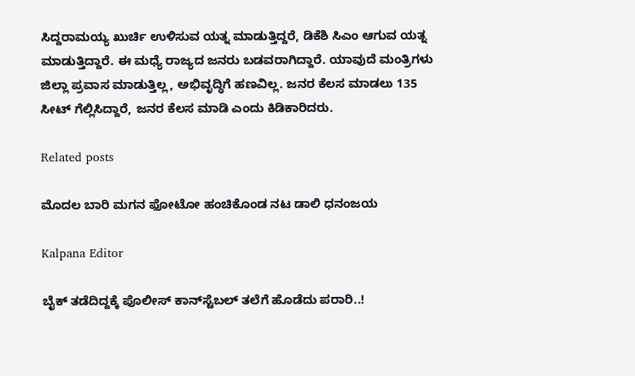ಸಿದ್ದರಾಮಯ್ಯ ಖುರ್ಚಿ ಉಳಿಸುವ ಯತ್ನ ಮಾಡುತ್ತಿದ್ದರೆ, ಡಿಕೆಶಿ ಸಿಎಂ ಆಗುವ ಯತ್ನ ಮಾಡುತ್ತಿದ್ದಾರೆ. ಈ ಮಧ್ಯೆ ರಾಜ್ಯದ ಜನರು ಬಡವರಾಗಿದ್ದಾರೆ. ಯಾವುದೆ ಮಂತ್ರಿಗಳು ಜಿಲ್ಲಾ ಪ್ರವಾಸ ಮಾಡುತ್ತಿಲ್ಲ, ಅಭಿವೃದ್ಧಿಗೆ ಹಣವಿಲ್ಲ. ಜನರ ಕೆಲಸ ಮಾಡಲು 135 ಸೀಟ್ ಗೆಲ್ಲಿಸಿದ್ದಾರೆ, ಜನರ ಕೆಲಸ ಮಾಡಿ ಎಂದು ಕಿಡಿಕಾರಿದರು.

Related posts

ಮೊದಲ ಬಾರಿ ಮಗನ ಫೋಟೋ ಹಂಚಿಕೊಂಡ ನಟ ಡಾಲಿ ಧನಂಜಯ

Kalpana Editor

ಬೈಕ್ ತಡೆದಿದ್ದಕ್ಕೆ ಪೊಲೀಸ್ ಕಾನ್‌ಸ್ಟೆಬಲ್ ತಲೆಗೆ ಹೊಡೆದು ಪರಾರಿ..!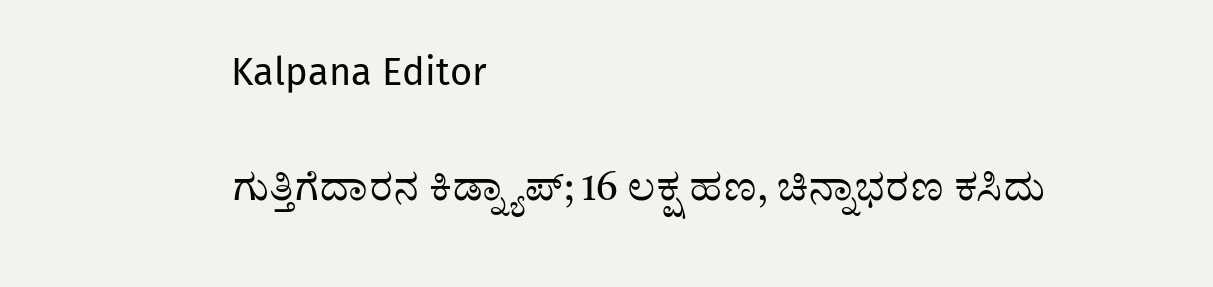Kalpana Editor

ಗುತ್ತಿಗೆದಾರನ ಕಿಡ್ನ್ಯಾಪ್‌; 16 ಲಕ್ಷ ಹಣ, ಚಿನ್ನಾಭರಣ ಕಸಿದು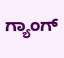ಗ್ಯಾಂಗ್‌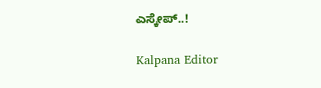ಎಸ್ಕೇಪ್‌..!

Kalpana Editor